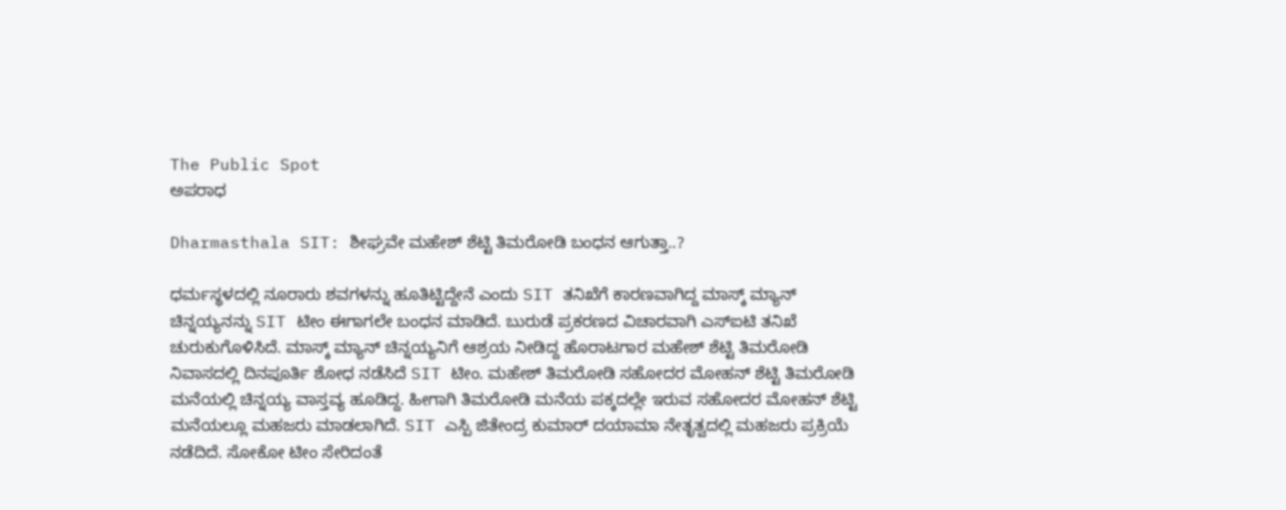The Public Spot
ಅಪರಾಧ

Dharmasthala SIT: ಶೀಘ್ರವೇ ಮಹೇಶ್ ಶೆಟ್ಟಿ ತಿಮರೋಡಿ ಬಂಧನ ಆಗುತ್ತಾ..?

ಧರ್ಮಸ್ಥಳದಲ್ಲಿ ನೂರಾರು ಶವಗಳನ್ನು ಹೂತಿಟ್ಟಿದ್ದೇನೆ ಎಂದು SIT ತನಿಖೆಗೆ ಕಾರಣವಾಗಿದ್ದ ಮಾಸ್ಕ್ ಮ್ಯಾನ್ ಚಿನ್ನಯ್ಯನನ್ನು SIT ಟೀಂ ಈಗಾಗಲೇ ಬಂಧನ ಮಾಡಿದೆ. ಬುರುಡೆ ಪ್ರಕರಣದ ವಿಚಾರವಾಗಿ ಎಸ್ಐಟಿ ತನಿಖೆ ಚುರುಕುಗೊಳಿಸಿದೆ. ಮಾಸ್ಕ್ ಮ್ಯಾನ್ ಚಿನ್ನಯ್ಯನಿಗೆ ಆಶ್ರಯ ನೀಡಿದ್ದ ಹೊರಾಟಗಾರ ಮಹೇಶ್ ಶೆಟ್ಟಿ ತಿಮರೋಡಿ ನಿವಾಸದಲ್ಲಿ ದಿನಪೂರ್ತಿ ಶೋಧ ನಡೆಸಿದೆ SIT ಟೀಂ. ಮಹೇಶ್ ತಿಮರೋಡಿ ಸಹೋದರ ಮೋಹನ್ ಶೆಟ್ಟಿ ತಿಮರೋಡಿ ಮನೆಯಲ್ಲಿ ಚಿನ್ನಯ್ಯ ವಾಸ್ತವ್ಯ ಹೂಡಿದ್ದ. ಹೀಗಾಗಿ ತಿಮರೋಡಿ ಮನೆಯ ಪಕ್ಕದಲ್ಲೇ ಇರುವ ಸಹೋದರ ಮೋಹನ್ ಶೆಟ್ಟಿ ಮನೆಯಲ್ಲೂ ಮಹಜರು ಮಾಡಲಾಗಿದೆ. SIT ಎಸ್ಪಿ ಜಿತೇಂದ್ರ ಕುಮಾರ್ ದಯಾಮಾ ನೇತೃತ್ವದಲ್ಲಿ ಮಹಜರು ಪ್ರಕ್ರಿಯೆ ನಡೆದಿದೆ. ಸೋಕೋ ಟೀಂ ಸೇರಿದಂತೆ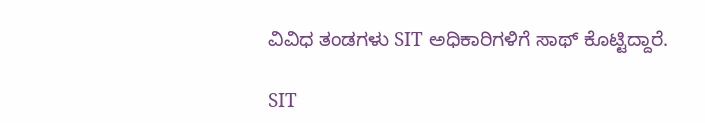ವಿವಿಧ ತಂಡಗಳು SIT ಅಧಿಕಾರಿಗಳಿಗೆ ಸಾಥ್ ಕೊಟ್ಟಿದ್ದಾರೆ.

SIT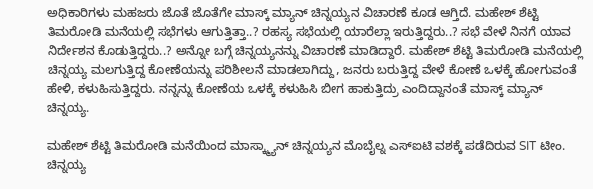ಅಧಿಕಾರಿಗಳು ಮಹಜರು ಜೊತೆ ಜೊತೆಗೇ ಮಾಸ್ಕ್ ಮ್ಯಾನ್ ಚಿನ್ನಯ್ಯನ ವಿಚಾರಣೆ ಕೂಡ ಆಗ್ತಿದೆ. ಮಹೇಶ್ ಶೆಟ್ಟಿ ತಿಮರೋಡಿ ಮನೆಯಲ್ಲಿ ಸಭೆಗಳು ಆಗುತ್ತಿತ್ತಾ..? ರಹಸ್ಯ ಸಭೆಯಲ್ಲಿ ಯಾರೆಲ್ಲಾ ಇರುತ್ತಿದ್ದರು..? ಸಭೆ ವೇಳೆ ನಿನಗೆ ಯಾವ ನಿರ್ದೇಶನ ಕೊಡುತ್ತಿದ್ದರು..? ಅನ್ನೋ ಬಗ್ಗೆ ಚಿನ್ನಯ್ಯನನ್ನು ವಿಚಾರಣೆ ಮಾಡಿದ್ದಾರೆ. ಮಹೇಶ್ ಶೆಟ್ಟಿ ತಿಮರೋಡಿ ಮನೆಯಲ್ಲಿ ಚಿನ್ನಯ್ಯ ಮಲಗುತ್ತಿದ್ದ ಕೋಣೆಯನ್ನು ಪರಿಶೀಲನೆ ಮಾಡಲಾಗಿದ್ದು, ಜನರು ಬರುತ್ತಿದ್ದ ವೇಳೆ ಕೋಣೆ ಒಳಕ್ಕೆ ಹೋಗುವಂತೆ ಹೇಳಿ, ಕಳುಹಿಸುತ್ತಿದ್ದರು. ನನ್ನನ್ನು ಕೋಣೆಯ ಒಳಕ್ಕೆ ಕಳುಹಿಸಿ ಬೀಗ ಹಾಕುತ್ತಿದ್ರು ಎಂದಿದ್ದಾನಂತೆ ಮಾಸ್ಕ್ ಮ್ಯಾನ್ ಚಿನ್ನಯ್ಯ.

ಮಹೇಶ್ ಶೆಟ್ಟಿ ತಿಮರೋಡಿ ಮನೆಯಿಂದ ಮಾಸ್ಕ್ಮ್ಯಾನ್ ಚಿನ್ನಯ್ಯನ ಮೊಬೈಲ್ನ ಎಸ್ಐಟಿ ವಶಕ್ಕೆ ಪಡೆದಿರುವ SIT ಟೀಂ. ಚಿನ್ನಯ್ಯ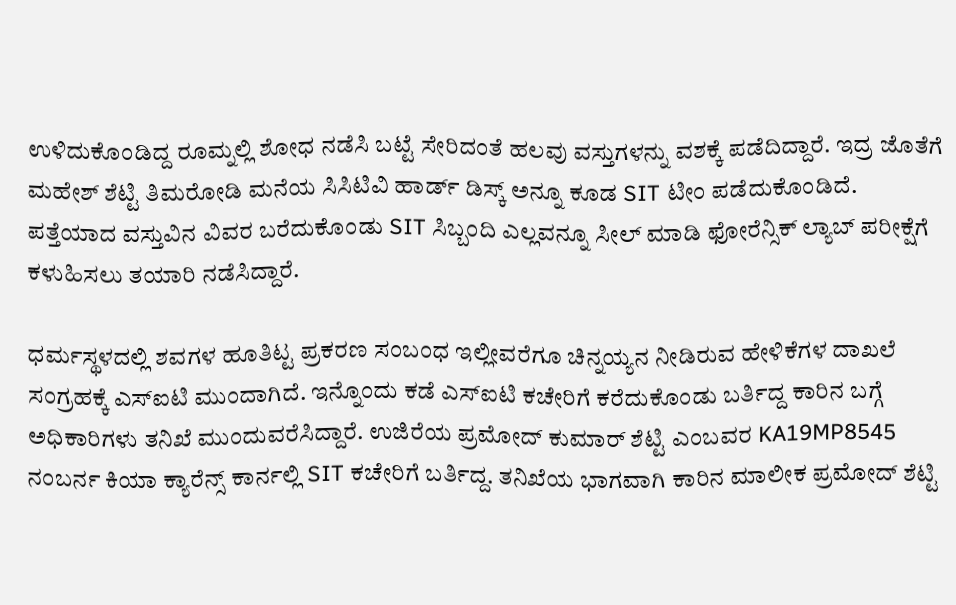ಉಳಿದುಕೊಂಡಿದ್ದ ರೂಮ್ನಲ್ಲಿ ಶೋಧ ನಡೆಸಿ ಬಟ್ಟೆ ಸೇರಿದಂತೆ ಹಲವು ವಸ್ತುಗಳನ್ನು ವಶಕ್ಕೆ ಪಡೆದಿದ್ದಾರೆ. ಇದ್ರ ಜೊತೆಗೆ ಮಹೇಶ್ ಶೆಟ್ಟಿ ತಿಮರೋಡಿ ಮನೆಯ ಸಿಸಿಟಿವಿ ಹಾರ್ಡ್ ಡಿಸ್ಕ್ ಅನ್ನೂ ಕೂಡ SIT ಟೀಂ ಪಡೆದುಕೊಂಡಿದೆ. ಪತ್ತೆಯಾದ ವಸ್ತುವಿನ ವಿವರ ಬರೆದುಕೊಂಡು SIT ಸಿಬ್ಬಂದಿ ಎಲ್ಲವನ್ನೂ ಸೀಲ್ ಮಾಡಿ ಫೋರೆನ್ಸಿಕ್ ಲ್ಯಾಬ್ ಪರೀಕ್ಷೆಗೆ ಕಳುಹಿಸಲು ತಯಾರಿ ನಡೆಸಿದ್ದಾರೆ.

ಧರ್ಮಸ್ಥಳದಲ್ಲಿ ಶವಗಳ ಹೂತಿಟ್ಟ ಪ್ರಕರಣ ಸಂಬಂಧ ಇಲ್ಲೀವರೆಗೂ ಚಿನ್ನಯ್ಯನ ನೀಡಿರುವ ಹೇಳಿಕೆಗಳ ದಾಖಲೆ ಸಂಗ್ರಹಕ್ಕೆ ಎಸ್ಐಟಿ ಮುಂದಾಗಿದೆ. ಇನ್ನೊಂದು ಕಡೆ ಎಸ್ಐಟಿ ಕಚೇರಿಗೆ ಕರೆದುಕೊಂಡು ಬರ್ತಿದ್ದ ಕಾರಿನ ಬಗ್ಗೆ ಅಧಿಕಾರಿಗಳು ತನಿಖೆ ಮುಂದುವರೆಸಿದ್ದಾರೆ. ಉಜಿರೆಯ ಪ್ರಮೋದ್ ಕುಮಾರ್ ಶೆಟ್ಟಿ ಎಂಬವರ KA19MP8545 ನಂಬರ್ನ ಕಿಯಾ ಕ್ಯಾರೆನ್ಸ್ ಕಾರ್ನಲ್ಲಿ SIT ಕಚೇರಿಗೆ ಬರ್ತಿದ್ದ. ತನಿಖೆಯ ಭಾಗವಾಗಿ ಕಾರಿನ ಮಾಲೀಕ ಪ್ರಮೋದ್ ಶೆಟ್ಟಿ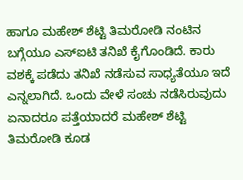ಹಾಗೂ ಮಹೇಶ್ ಶೆಟ್ಟಿ ತಿಮರೋಡಿ ನಂಟಿನ ಬಗ್ಗೆಯೂ ಎಸ್ಐಟಿ ತನಿಖೆ ಕೈಗೊಂಡಿದೆ. ಕಾರು ವಶಕ್ಕೆ ಪಡೆದು ತನಿಖೆ ನಡೆಸುವ ಸಾಧ್ಯತೆಯೂ ಇದೆ ಎನ್ನಲಾಗಿದೆ. ಒಂದು ವೇಳೆ ಸಂಚು ನಡೆಸಿರುವುದು ಏನಾದರೂ ಪತ್ತೆಯಾದರೆ ಮಹೇಶ್ ಶೆಟ್ಟಿ ತಿಮರೋಡಿ ಕೂಡ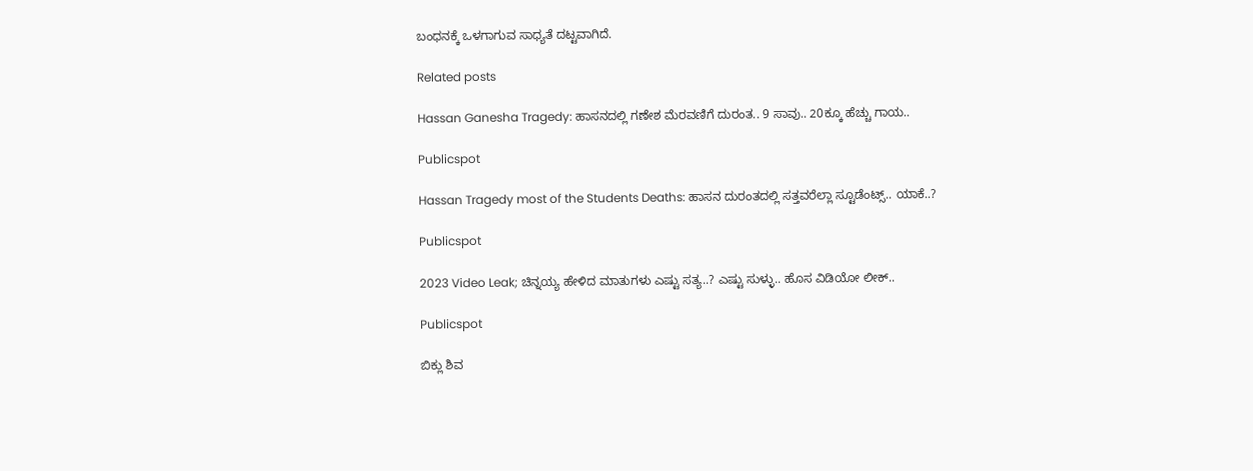ಬಂಧನಕ್ಕೆ ಒಳಗಾಗುವ ಸಾಧ್ಯತೆ ದಟ್ಟವಾಗಿದೆ.

Related posts

Hassan Ganesha Tragedy: ಹಾಸನದಲ್ಲಿ ಗಣೇಶ ಮೆರವಣಿಗೆ ದುರಂತ.. 9 ಸಾವು.. 20ಕ್ಕೂ ಹೆಚ್ಚು ಗಾಯ..

Publicspot

Hassan Tragedy most of the Students Deaths: ಹಾಸನ‌ ದುರಂತದಲ್ಲಿ ಸತ್ತವರೆಲ್ಲಾ ಸ್ಟೂಡೆಂಟ್ಸ್.. ಯಾಕೆ..?

Publicspot

2023 Video Leak; ಚಿನ್ನಯ್ಯ ಹೇಳಿದ ಮಾತುಗಳು ಎಷ್ಟು ಸತ್ಯ..? ಎಷ್ಟು ಸುಳ್ಳು.. ಹೊಸ ವಿಡಿಯೋ ಲೀಕ್‌..

Publicspot

ಬಿಕ್ಲು ಶಿವ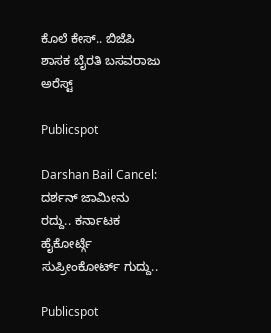ಕೊಲೆ ಕೇಸ್‌.. ಬಿಜೆಪಿ ಶಾಸಕ ಬೈರತಿ ಬಸವರಾಜು ಅರೆಸ್ಟ್‌

Publicspot

Darshan Bail Cancel: ದರ್ಶನ್ ಜಾಮೀನು ರದ್ದು.. ಕರ್ನಾಟಕ ಹೈಕೋರ್ಟ್ಗೆ ಸುಪ್ರೀಂಕೋರ್ಟ್ ಗುದ್ದು..

Publicspot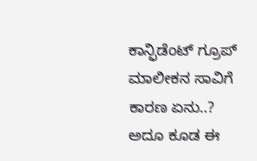ಕಾನ್ಫಿಡೆಂಟ್‌ ಗ್ರೂಪ್‌ ಮಾಲೀಕನ ಸಾವಿಗೆ ಕಾರಣ ಏನು..? ಅದೂ ಕೂಡ ಈ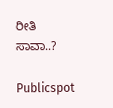ರೀತಿ ಸಾವಾ..?

Publicspot